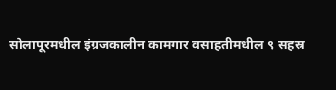सोलापूरमधील इंग्रजकालीन कामगार वसाहतीमधील ९ सहस्र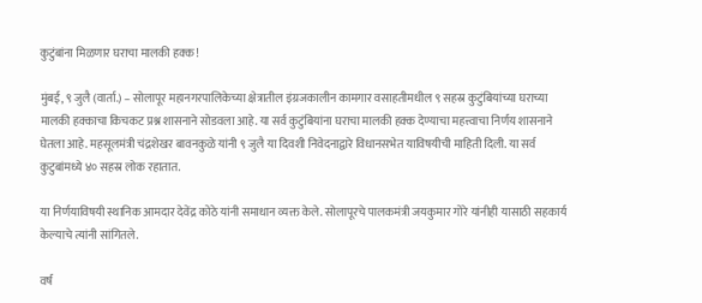कुटुंबांना मिळणार घराचा मालकी हक्क !

मुंबई, ९ जुलै (वार्ता.) – सोलापूर महानगरपालिकेच्या क्षेत्रातील इंग्रजकालीन कामगार वसाहतीमधील ९ सहस्र कुटुंबियांच्या घराच्या मालकी हक्काचा किचकट प्रश्न शासनाने सोडवला आहे. या सर्व कुटुंबियांना घराचा मालकी हक्क देण्याचा महत्त्वाचा निर्णय शासनाने घेतला आहे. महसूलमंत्री चंद्रशेखर बावनकुळे यांनी ९ जुलै या दिवशी निवेदनाद्वारे विधानसभेत याविषयीची माहिती दिली. या सर्व कुटुबांमध्ये ४० सहस्र लोक रहातात.

या निर्णयाविषयी स्थानिक आमदार देवेंद्र कोठे यांनी समाधान व्यक्त केले. सोलापूरचे पालकमंत्री जयकुमार गोरे यांनीही यासाठी सहकार्य केल्याचे त्यांनी सांगितले.

वर्ष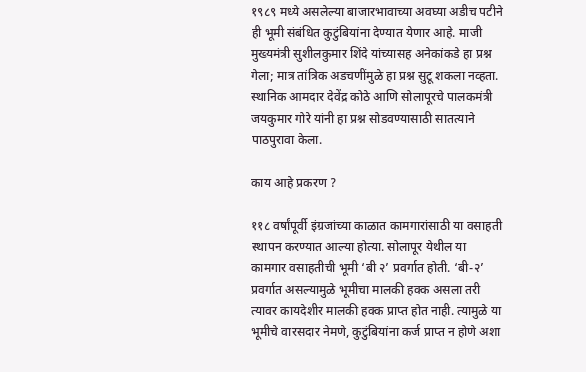१९८९ मध्ये असलेल्या बाजारभावाच्या अवघ्या अडीच पटीने ही भूमी संबंधित कुटुंबियांना देण्यात येणार आहे. माजी मुख्यमंत्री सुशीलकुमार शिंदे यांच्यासह अनेकांकडे हा प्रश्न गेला; मात्र तांत्रिक अडचणींमुळे हा प्रश्न सुटू शकला नव्हता.  स्थानिक आमदार देवेंद्र कोठे आणि सोलापूरचे पालकमंत्री जयकुमार गोरे यांनी हा प्रश्न सोडवण्यासाठी सातत्याने पाठपुरावा केला.

काय आहे प्रकरण ?

११८ वर्षांपूर्वी इंग्रजांच्या काळात कामगारांसाठी या वसाहती स्थापन करण्यात आल्या होत्या. सोलापूर येथील या कामगार वसाहतीची भूमी ‘बी २’ प्रवर्गात होती. ‘बी-२’ प्रवर्गात असल्यामुळे भूमीचा मालकी हक्क असला तरी त्यावर कायदेशीर मालकी हक्क प्राप्त होत नाही. त्यामुळे या भूमीचे वारसदार नेमणे, कुटुंबियांना कर्ज प्राप्त न होणे अशा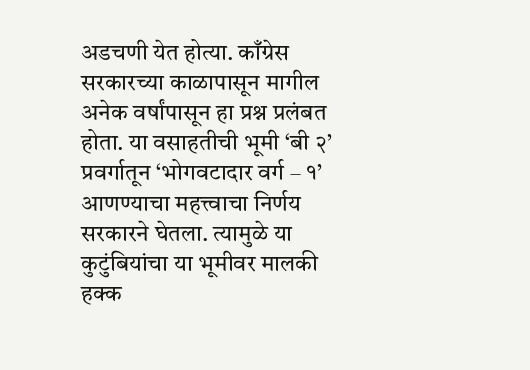अडचणी येत होत्या. काँग्रेस सरकारच्या काळापासून मागील अनेक वर्षांपासून हा प्रश्न प्रलंबत होता. या वसाहतीची भूमी ‘बी २’ प्रवर्गातून ‘भोगवटादार वर्ग – १’ आणण्याचा महत्त्वाचा निर्णय सरकारने घेतला. त्यामुळे या कुटुंबियांचा या भूमीवर मालकी हक्क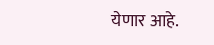येणार आहे.